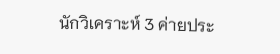นักวิเคราะห์ 3 ค่ายประ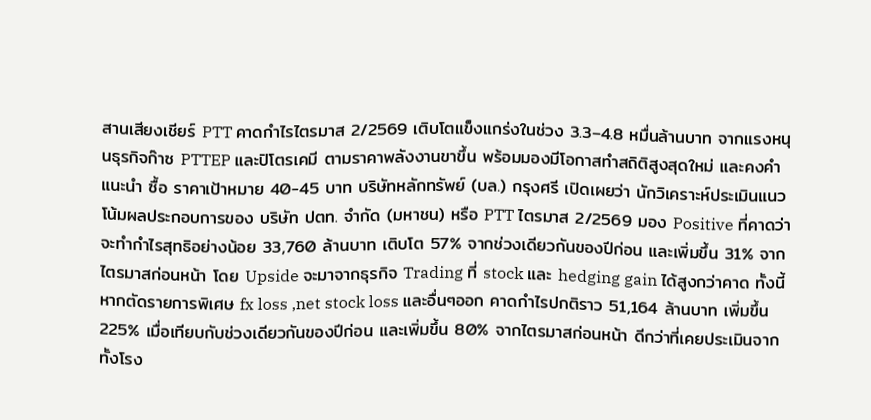สานเสียงเชียร์ PTT คาดกำไรไตรมาส 2/2569 เติบโตแข็งแกร่งในช่วง 3.3–4.8 หมื่นล้านบาท จากแรงหนุนธุรกิจก๊าซ PTTEP และปิโตรเคมี ตามราคาพลังงานขาขึ้น พร้อมมองมีโอกาสทำสถิติสูงสุดใหม่ และคงคำแนะนำ ซื้อ ราคาเป้าหมาย 40-45 บาท บริษัทหลักทรัพย์ (บล.) กรุงศรี เปิดเผยว่า นักวิเคราะห์ประเมินแนวโน้มผลประกอบการของ บริษัท ปตท. จำกัด (มหาชน) หรือ PTT ไตรมาส 2/2569 มอง Positive ที่คาดว่าจะทำกำไรสุทธิอย่างน้อย 33,760 ล้านบาท เติบโต 57% จากช่วงเดียวกันของปีก่อน และเพิ่มขึ้น 31% จากไตรมาสก่อนหน้า โดย Upside จะมาจากธุรกิจ Trading ที่ stock และ hedging gain ได้สูงกว่าคาด ทั้งนี้ หากตัดรายการพิเศษ fx loss ,net stock loss และอื่นๆออก คาดกำไรปกติราว 51,164 ล้านบาท เพิ่มขึ้น 225% เมื่อเทียบกับช่วงเดียวกันของปีก่อน และเพิ่มขึ้น 80% จากไตรมาสก่อนหน้า ดีกว่าที่เคยประเมินจากทั้งโรง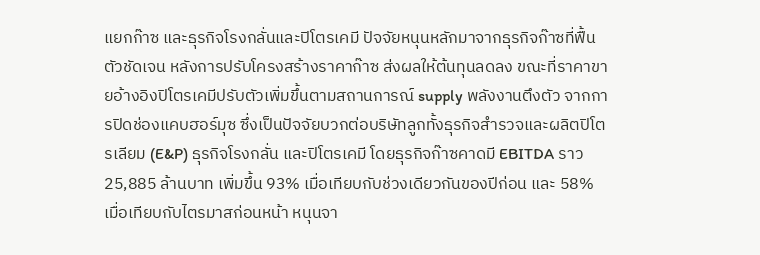แยกก๊าซ และธุรกิจโรงกลั่นและปิโตรเคมี ปัจจัยหนุนหลักมาจากธุรกิจก๊าซที่ฟื้นตัวชัดเจน หลังการปรับโครงสร้างราคาก๊าซ ส่งผลให้ต้นทุนลดลง ขณะที่ราคาขายอ้างอิงปิโตรเคมีปรับตัวเพิ่มขึ้นตามสถานการณ์ supply พลังงานตึงตัว จากการปิดช่องแคบฮอร์มุซ ซึ่งเป็นปัจจัยบวกต่อบริษัทลูกทั้งธุรกิจสำรวจและผลิตปิโตรเลียม (E&P) ธุรกิจโรงกลั่น และปิโตรเคมี โดยธุรกิจก๊าซคาดมี EBITDA ราว 25,885 ล้านบาท เพิ่มขึ้น 93% เมื่อเทียบกับช่วงเดียวกันของปีก่อน และ 58% เมื่อเทียบกับไตรมาสก่อนหน้า หนุนจา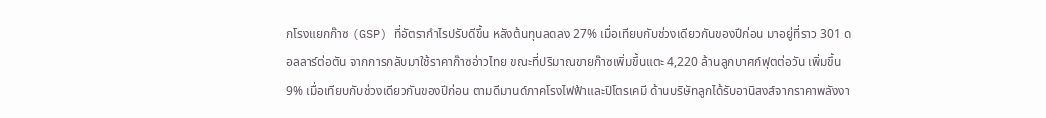กโรงแยกก๊าซ (GSP) ที่อัตรากำไรปรับดีขึ้น หลังต้นทุนลดลง 27% เมื่อเทียบกับช่วงเดียวกันของปีก่อน มาอยู่ที่ราว 301 ดอลลาร์ต่อตัน จากการกลับมาใช้ราคาก๊าซอ่าวไทย ขณะที่ปริมาณขายก๊าซเพิ่มขึ้นแตะ 4,220 ล้านลูกบาศก์ฟุตต่อวัน เพิ่มขึ้น 9% เมื่อเทียบกับช่วงเดียวกันของปีก่อน ตามดีมานด์ภาคโรงไฟฟ้าและปิโตรเคมี ด้านบริษัทลูกได้รับอานิสงส์จากราคาพลังงา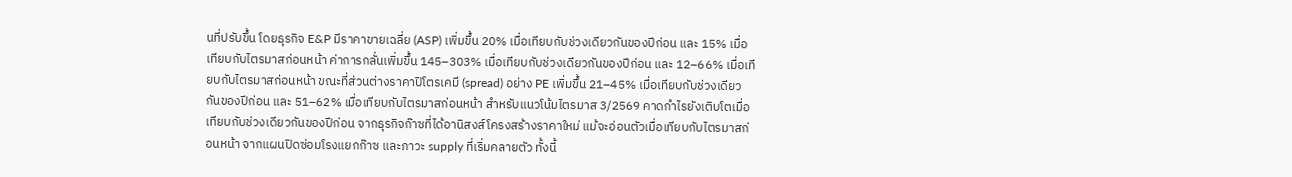นที่ปรับขึ้น โดยธุรกิจ E&P มีราคาขายเฉลี่ย (ASP) เพิ่มขึ้น 20% เมื่อเทียบกับช่วงเดียวกันของปีก่อน และ 15% เมื่อเทียบกับไตรมาสก่อนหน้า ค่าการกลั่นเพิ่มขึ้น 145–303% เมื่อเทียบกับช่วงเดียวกันของปีก่อน และ 12–66% เมื่อเทียบกับไตรมาสก่อนหน้า ขณะที่ส่วนต่างราคาปิโตรเคมี (spread) อย่าง PE เพิ่มขึ้น 21–45% เมื่อเทียบกับช่วงเดียวกันของปีก่อน และ 51–62% เมื่อเทียบกับไตรมาสก่อนหน้า สำหรับแนวโน้มไตรมาส 3/2569 คาดกำไรยังเติบโตเมื่อเทียบกับช่วงเดียวกันของปีก่อน จากธุรกิจก๊าซที่ได้อานิสงส์โครงสร้างราคาใหม่ แม้จะอ่อนตัวเมื่อเทียบกับไตรมาสก่อนหน้า จากแผนปิดซ่อมโรงแยกก๊าซ และภาวะ supply ที่เริ่มคลายตัว ทั้งนี้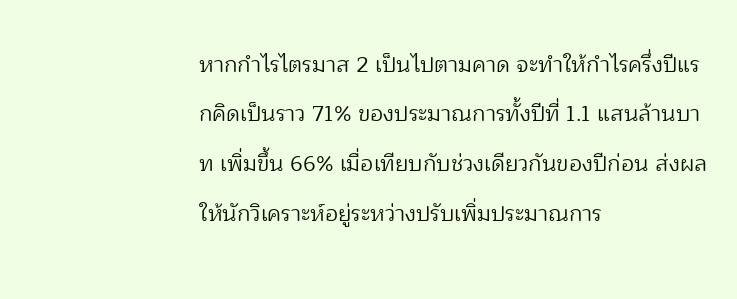หากกำไรไตรมาส 2 เป็นไปตามคาด จะทำให้กำไรครึ่งปีแรกคิดเป็นราว 71% ของประมาณการทั้งปีที่ 1.1 แสนล้านบาท เพิ่มขึ้น 66% เมื่อเทียบกับช่วงเดียวกันของปีก่อน ส่งผลให้นักวิเคราะห์อยู่ระหว่างปรับเพิ่มประมาณการ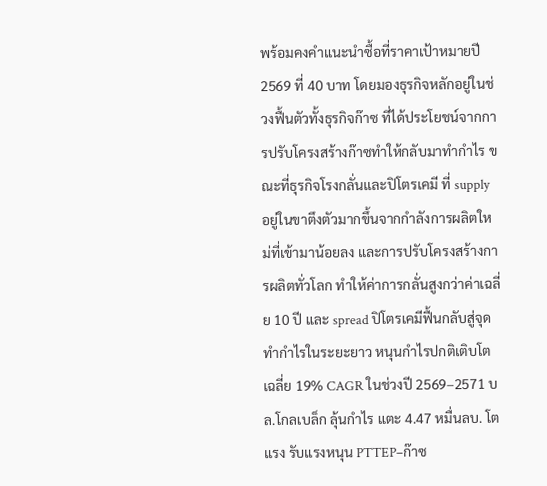พร้อมคงคำแนะนำซื้อที่ราคาเป้าหมายปี 2569 ที่ 40 บาท โดยมองธุรกิจหลักอยู่ในช่วงฟื้นตัวทั้งธุรกิจก๊าซ ที่ได้ประโยชน์จากการปรับโครงสร้างก๊าซทำให้กลับมาทำกำไร ขณะที่ธุรกิจโรงกลั่นและปิโตรเคมี ที่ supply อยู่ในขาตึงตัวมากขึ้นจากกำลังการผลิตใหม่ที่เข้ามาน้อยลง และการปรับโครงสร้างการผลิตทั่วโลก ทำให้ค่าการกลั่นสูงกว่าค่าเฉลี่ย 10 ปี และ spread ปิโตรเคมีฟื้นกลับสู่จุดทำกำไรในระยะยาว หนุนกำไรปกติเติบโตเฉลี่ย 19% CAGR ในช่วงปี 2569–2571 บล.โกลเบล็ก ลุ้นกำไร แตะ 4.47 หมื่นลบ. โตแรง รับแรงหนุน PTTEP–ก๊าซ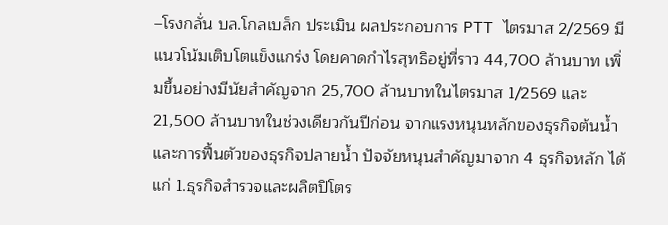–โรงกลั่น บล.โกลเบล็ก ประเมิน ผลประกอบการ PTT ไตรมาส 2/2569 มีแนวโน้มเติบโตแข็งแกร่ง โดยคาดกำไรสุทธิอยู่ที่ราว 44,700 ล้านบาท เพิ่มขึ้นอย่างมีนัยสำคัญจาก 25,700 ล้านบาทในไตรมาส 1/2569 และ 21,500 ล้านบาทในช่วงเดียวกันปีก่อน จากแรงหนุนหลักของธุรกิจต้นน้ำและการฟื้นตัวของธุรกิจปลายน้ำ ปัจจัยหนุนสำคัญมาจาก 4 ธุรกิจหลัก ได้แก่ 1.ธุรกิจสำรวจและผลิตปิโตร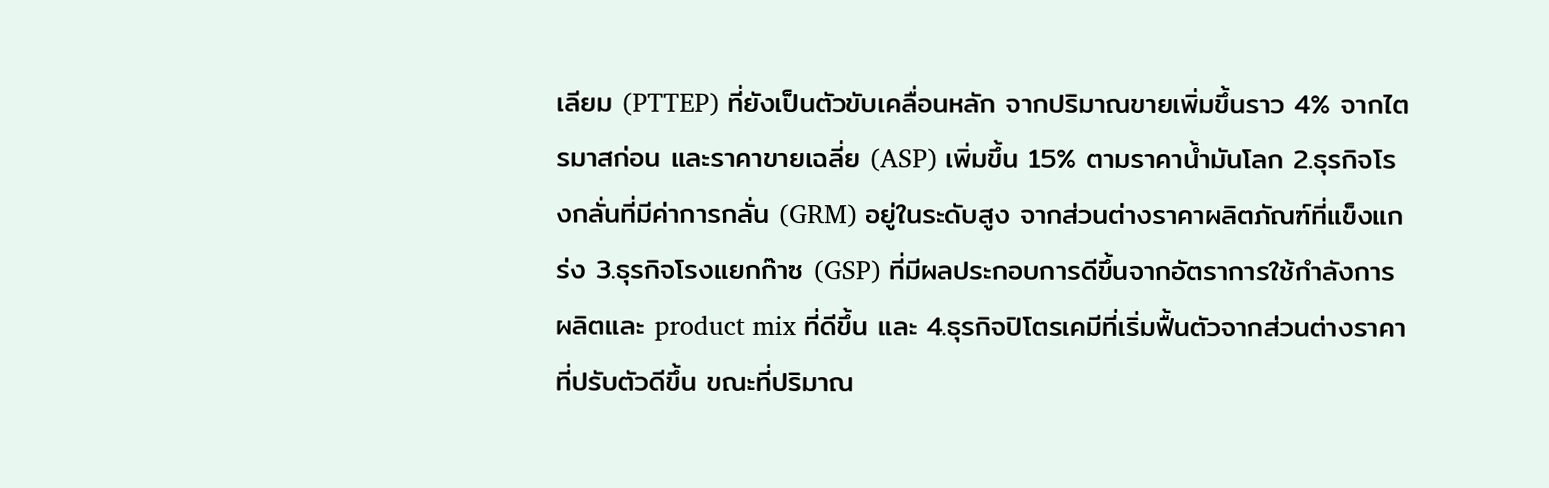เลียม (PTTEP) ที่ยังเป็นตัวขับเคลื่อนหลัก จากปริมาณขายเพิ่มขึ้นราว 4% จากไตรมาสก่อน และราคาขายเฉลี่ย (ASP) เพิ่มขึ้น 15% ตามราคาน้ำมันโลก 2.ธุรกิจโรงกลั่นที่มีค่าการกลั่น (GRM) อยู่ในระดับสูง จากส่วนต่างราคาผลิตภัณฑ์ที่แข็งแกร่ง 3.ธุรกิจโรงแยกก๊าซ (GSP) ที่มีผลประกอบการดีขึ้นจากอัตราการใช้กำลังการผลิตและ product mix ที่ดีขึ้น และ 4.ธุรกิจปิโตรเคมีที่เริ่มฟื้นตัวจากส่วนต่างราคาที่ปรับตัวดีขึ้น ขณะที่ปริมาณ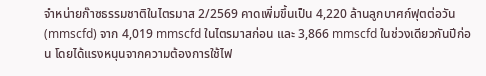จำหน่ายก๊าซธรรมชาติในไตรมาส 2/2569 คาดเพิ่มขึ้นเป็น 4,220 ล้านลูกบาศก์ฟุตต่อวัน (mmscfd) จาก 4,019 mmscfd ในไตรมาสก่อน และ 3,866 mmscfd ในช่วงเดียวกันปีก่อน โดยได้แรงหนุนจากความต้องการใช้ไฟ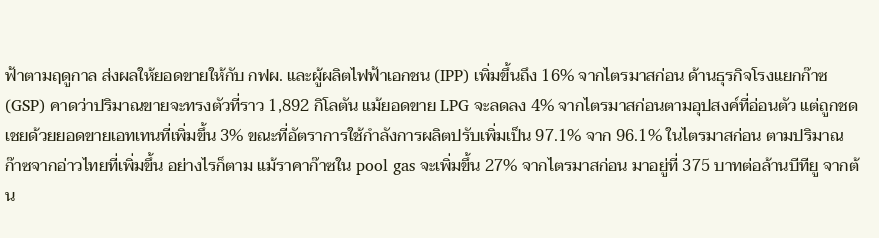ฟ้าตามฤดูกาล ส่งผลให้ยอดขายให้กับ กฟผ. และผู้ผลิตไฟฟ้าเอกชน (IPP) เพิ่มขึ้นถึง 16% จากไตรมาสก่อน ด้านธุรกิจโรงแยกก๊าซ (GSP) คาดว่าปริมาณขายจะทรงตัวที่ราว 1,892 กิโลตัน แม้ยอดขาย LPG จะลดลง 4% จากไตรมาสก่อนตามอุปสงค์ที่อ่อนตัว แต่ถูกชดเชยด้วยยอดขายเอทเทนที่เพิ่มขึ้น 3% ขณะที่อัตราการใช้กำลังการผลิตปรับเพิ่มเป็น 97.1% จาก 96.1% ในไตรมาสก่อน ตามปริมาณก๊าซจากอ่าวไทยที่เพิ่มขึ้น อย่างไรก็ตาม แม้ราคาก๊าซใน pool gas จะเพิ่มขึ้น 27% จากไตรมาสก่อน มาอยู่ที่ 375 บาทต่อล้านบีทียู จากต้น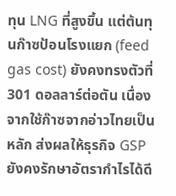ทุน LNG ที่สูงขึ้น แต่ต้นทุนก๊าซป้อนโรงแยก (feed gas cost) ยังคงทรงตัวที่ 301 ดอลลาร์ต่อตัน เนื่องจากใช้ก๊าซจากอ่าวไทยเป็นหลัก ส่งผลให้ธุรกิจ GSP ยังคงรักษาอัตรากำไรได้ดี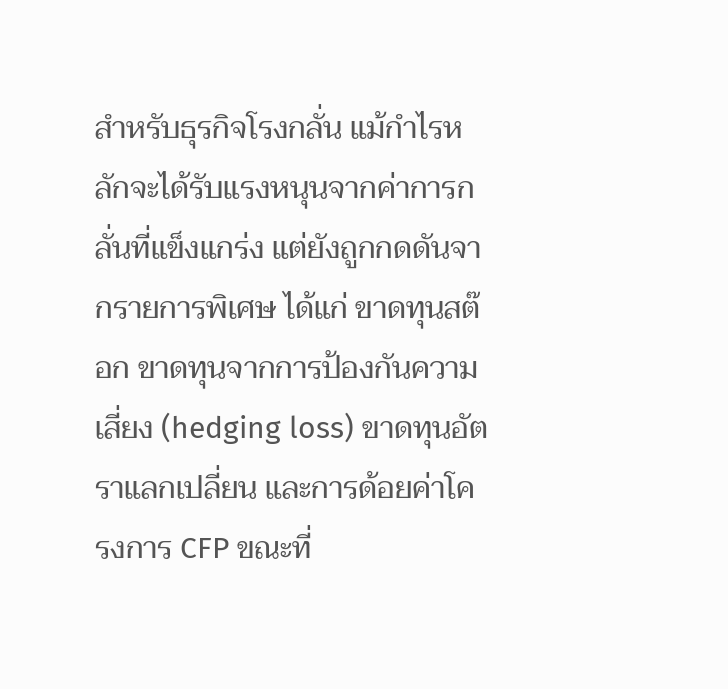สำหรับธุรกิจโรงกลั่น แม้กำไรหลักจะได้รับแรงหนุนจากค่าการกลั่นที่แข็งแกร่ง แต่ยังถูกกดดันจากรายการพิเศษ ได้แก่ ขาดทุนสต๊อก ขาดทุนจากการป้องกันความเสี่ยง (hedging loss) ขาดทุนอัตราแลกเปลี่ยน และการด้อยค่าโครงการ CFP ขณะที่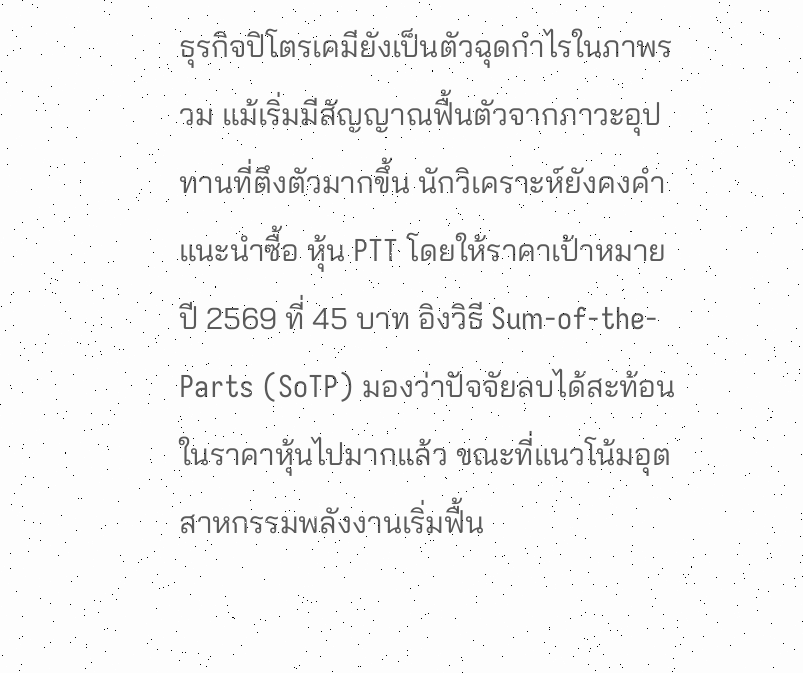ธุรกิจปิโตรเคมียังเป็นตัวฉุดกำไรในภาพรวม แม้เริ่มมีสัญญาณฟื้นตัวจากภาวะอุปทานที่ตึงตัวมากขึ้น นักวิเคราะห์ยังคงคำแนะนำซื้อ หุ้น PTT โดยให้ราคาเป้าหมายปี 2569 ที่ 45 บาท อิงวิธี Sum-of-the-Parts (SoTP) มองว่าปัจจัยลบได้สะท้อนในราคาหุ้นไปมากแล้ว ขณะที่แนวโน้มอุตสาหกรรมพลังงานเริ่มฟื้น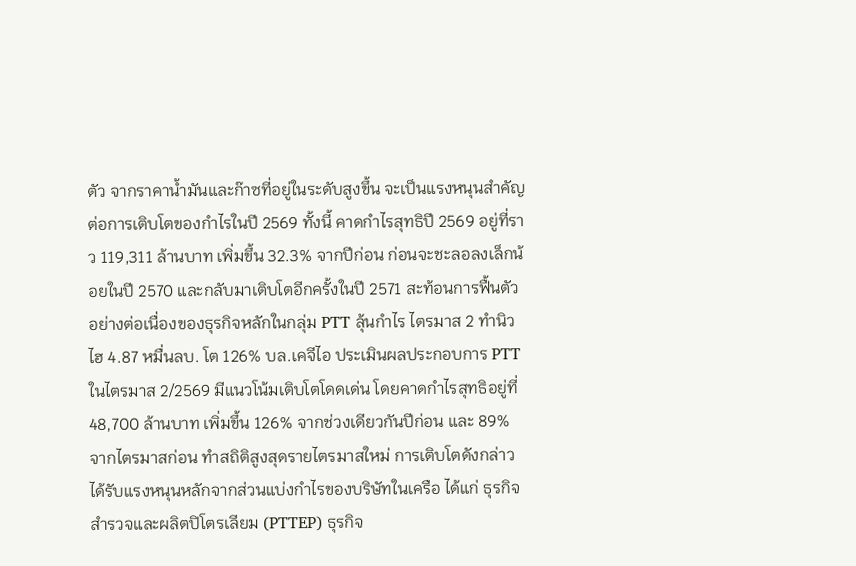ตัว จากราคาน้ำมันและก๊าซที่อยู่ในระดับสูงขึ้น จะเป็นแรงหนุนสำคัญต่อการเติบโตของกำไรในปี 2569 ทั้งนี้ คาดกำไรสุทธิปี 2569 อยู่ที่ราว 119,311 ล้านบาท เพิ่มขึ้น 32.3% จากปีก่อน ก่อนจะชะลอลงเล็กน้อยในปี 2570 และกลับมาเติบโตอีกครั้งในปี 2571 สะท้อนการฟื้นตัวอย่างต่อเนื่องของธุรกิจหลักในกลุ่ม PTT ลุ้นกำไร ไตรมาส 2 ทำนิวไฮ 4.87 หมื่นลบ. โต 126% บล.เคจีไอ ประเมินผลประกอบการ PTT ในไตรมาส 2/2569 มีแนวโน้มเติบโตโดดเด่น โดยคาดกำไรสุทธิอยู่ที่ 48,700 ล้านบาท เพิ่มขึ้น 126% จากช่วงเดียวกันปีก่อน และ 89% จากไตรมาสก่อน ทำสถิติสูงสุดรายไตรมาสใหม่ การเติบโตดังกล่าวได้รับแรงหนุนหลักจากส่วนแบ่งกำไรของบริษัทในเครือ ได้แก่ ธุรกิจสำรวจและผลิตปิโตรเลียม (PTTEP) ธุรกิจ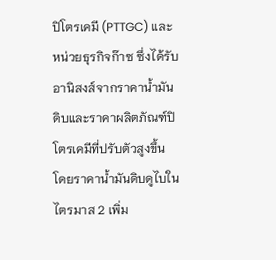ปิโตรเคมี (PTTGC) และหน่วยธุรกิจก๊าซ ซึ่งได้รับอานิสงส์จากราคาน้ำมันดิบและราคาผลิตภัณฑ์ปิโตรเคมีที่ปรับตัวสูงขึ้น โดยราคาน้ำมันดิบดูไบในไตรมาส 2 เพิ่ม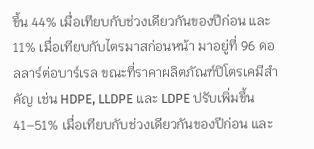ขึ้น 44% เมื่อเทียบกับช่วงเดียวกันของปีก่อน และ 11% เมื่อเทียบกับไตรมาสก่อนหน้า มาอยู่ที่ 96 ดอลลาร์ต่อบาร์เรล ขณะที่ราคาผลิตภัณฑ์ปิโตรเคมีสำคัญ เช่น HDPE, LLDPE และ LDPE ปรับเพิ่มขึ้น 41–51% เมื่อเทียบกับช่วงเดียวกันของปีก่อน และ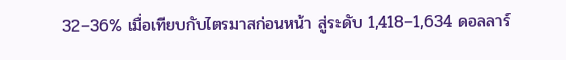32–36% เมื่อเทียบกับไตรมาสก่อนหน้า สู่ระดับ 1,418–1,634 ดอลลาร์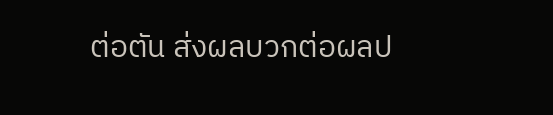ต่อตัน ส่งผลบวกต่อผลป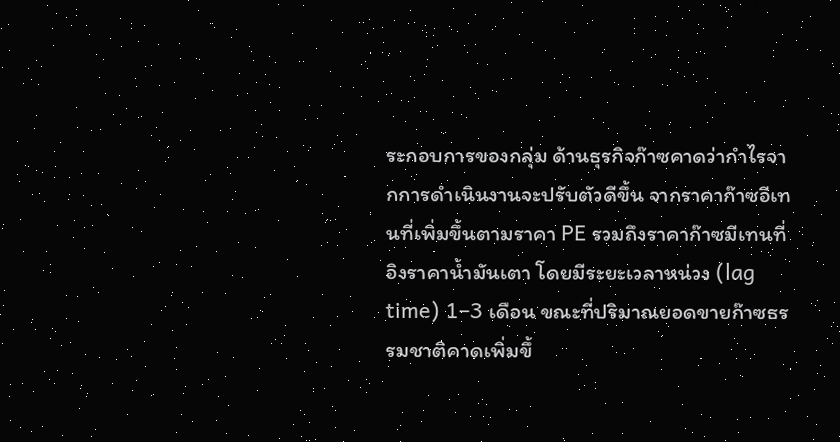ระกอบการของกลุ่ม ด้านธุรกิจก๊าซคาดว่ากำไรจากการดำเนินงานจะปรับตัวดีขึ้น จากราคาก๊าซอีเทนที่เพิ่มขึ้นตามราคา PE รวมถึงราคาก๊าซมีเทนที่อิงราคาน้ำมันเตา โดยมีระยะเวลาหน่วง (lag time) 1–3 เดือน ขณะที่ปริมาณยอดขายก๊าซธรรมชาติคาดเพิ่มขึ้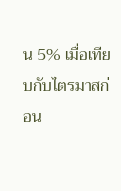น 5% เมื่อเทียบกับไตรมาสก่อน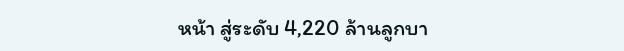หน้า สู่ระดับ 4,220 ล้านลูกบา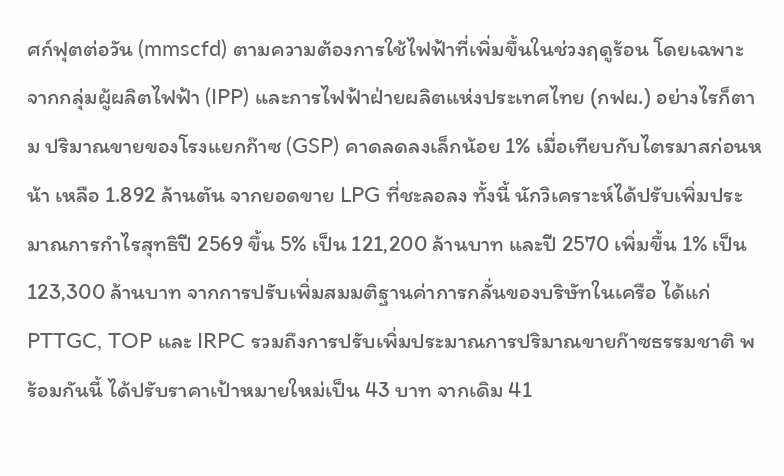ศก์ฟุตต่อวัน (mmscfd) ตามความต้องการใช้ไฟฟ้าที่เพิ่มขึ้นในช่วงฤดูร้อน โดยเฉพาะจากกลุ่มผู้ผลิตไฟฟ้า (IPP) และการไฟฟ้าฝ่ายผลิตแห่งประเทศไทย (กฟผ.) อย่างไรก็ตาม ปริมาณขายของโรงแยกก๊าซ (GSP) คาดลดลงเล็กน้อย 1% เมื่อเทียบกับไตรมาสก่อนหน้า เหลือ 1.892 ล้านตัน จากยอดขาย LPG ที่ชะลอลง ทั้งนี้ นักวิเคราะห์ได้ปรับเพิ่มประมาณการกำไรสุทธิปี 2569 ขึ้น 5% เป็น 121,200 ล้านบาท และปี 2570 เพิ่มขึ้น 1% เป็น 123,300 ล้านบาท จากการปรับเพิ่มสมมติฐานค่าการกลั่นของบริษัทในเครือ ได้แก่ PTTGC, TOP และ IRPC รวมถึงการปรับเพิ่มประมาณการปริมาณขายก๊าซธรรมชาติ พร้อมกันนี้ ได้ปรับราคาเป้าหมายใหม่เป็น 43 บาท จากเดิม 41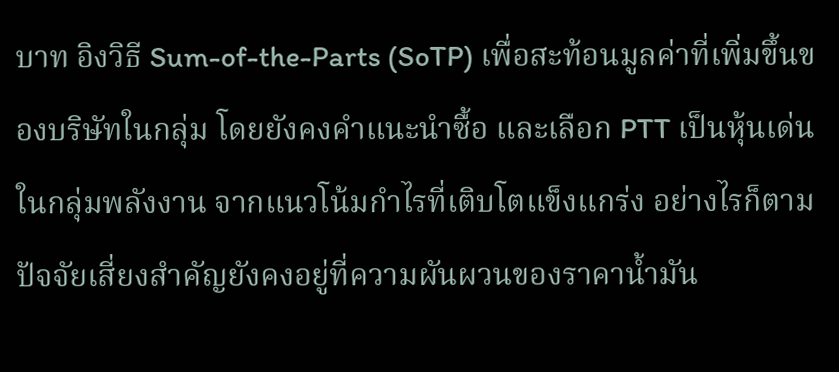บาท อิงวิธี Sum-of-the-Parts (SoTP) เพื่อสะท้อนมูลค่าที่เพิ่มขึ้นของบริษัทในกลุ่ม โดยยังคงคำแนะนำซื้อ และเลือก PTT เป็นหุ้นเด่นในกลุ่มพลังงาน จากแนวโน้มกำไรที่เติบโตแข็งแกร่ง อย่างไรก็ตาม ปัจจัยเสี่ยงสำคัญยังคงอยู่ที่ความผันผวนของราคาน้ำมัน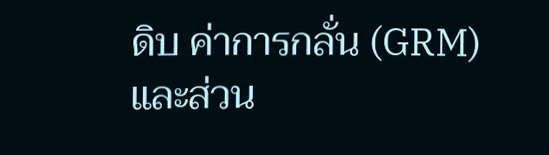ดิบ ค่าการกลั่น (GRM) และส่วน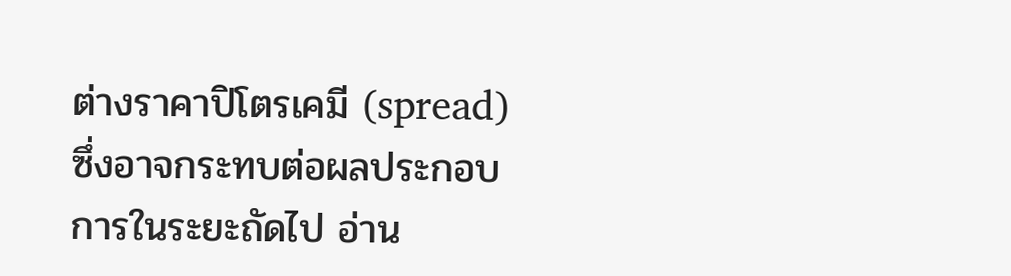ต่างราคาปิโตรเคมี (spread) ซึ่งอาจกระทบต่อผลประกอบการในระยะถัดไป อ่าน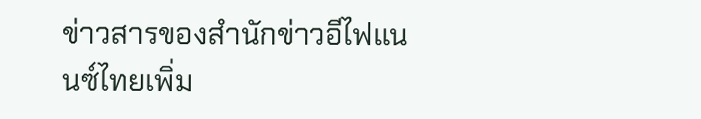ข่าวสารของสำนักข่าวอีไฟแนนซ์ไทยเพิ่ม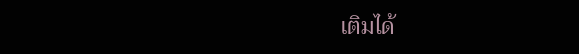เติมได้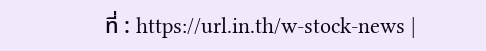ที่ : https://url.in.th/w-stock-news |